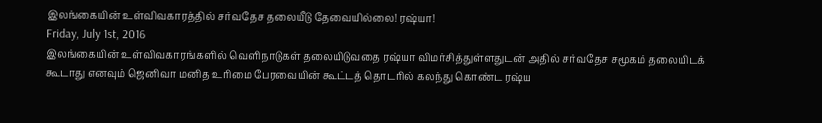இலங்கையின் உள்விவகாரத்தில் சர்வதேச தலையீடு தேவையில்லை! ரஷ்யா!
Friday, July 1st, 2016
இலங்கையின் உள்விவகாரங்களில் வெளிநாடுகள் தலையிடுவதை ரஷ்யா விமர்சித்துள்ளதுடன் அதில் சர்வதேச சமூகம் தலையிடக் கூடாது எனவும் ஜெனிவா மனித உரிமை பேரவையின் கூட்டத் தொடரில் கலந்து கொண்ட ரஷ்ய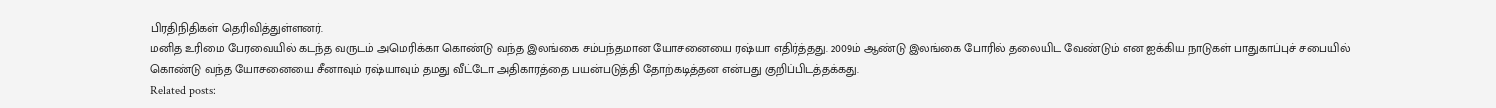பிரதிநிதிகள் தெரிவித்துள்ளனர்.
மனித உரிமை பேரவையில் கடந்த வருடம் அமெரிக்கா கொண்டு வந்த இலங்கை சம்பந்தமான யோசனையை ரஷ்யா எதிர்த்தது. 2009ம் ஆண்டு இலங்கை போரில் தலையிட வேண்டும் என ஐக்கிய நாடுகள் பாதுகாப்புச் சபையில் கொண்டு வந்த யோசனையை சீனாவும் ரஷ்யாவும் தமது வீட்டோ அதிகாரத்தை பயன்படுத்தி தோற்கடித்தன என்பது குறிப்பிடத்தக்கது.
Related posts: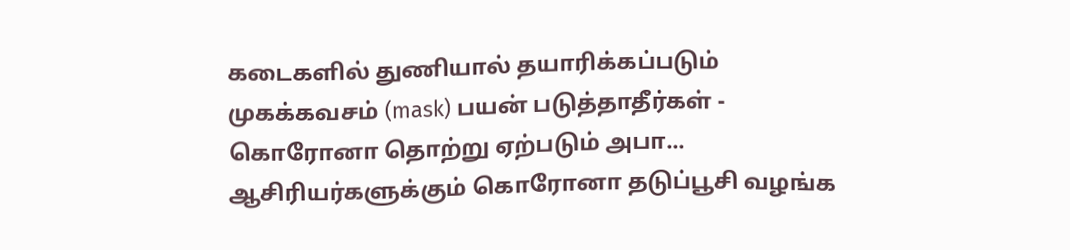கடைகளில் துணியால் தயாரிக்கப்படும் முகக்கவசம் (mask) பயன் படுத்தாதீர்கள் - கொரோனா தொற்று ஏற்படும் அபா...
ஆசிரியர்களுக்கும் கொரோனா தடுப்பூசி வழங்க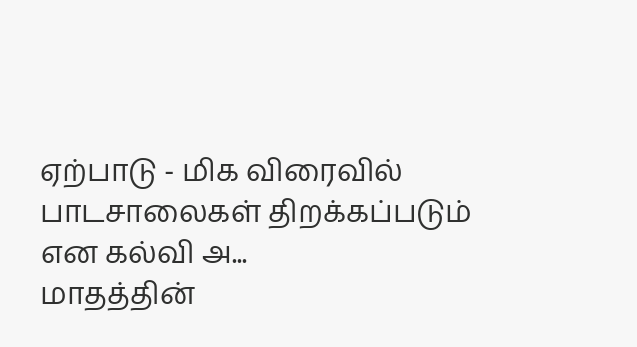ஏற்பாடு - மிக விரைவில் பாடசாலைகள் திறக்கப்படும் என கல்வி அ...
மாதத்தின்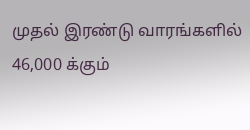முதல் இரண்டு வாரங்களில் 46,000 க்கும்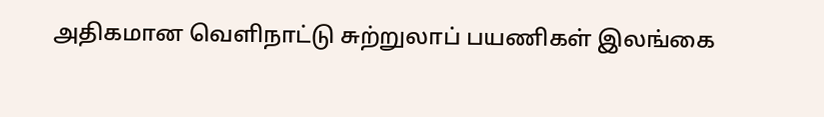அதிகமான வெளிநாட்டு சுற்றுலாப் பயணிகள் இலங்கை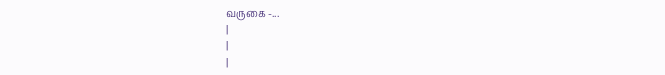வருகை -...
|
|
|